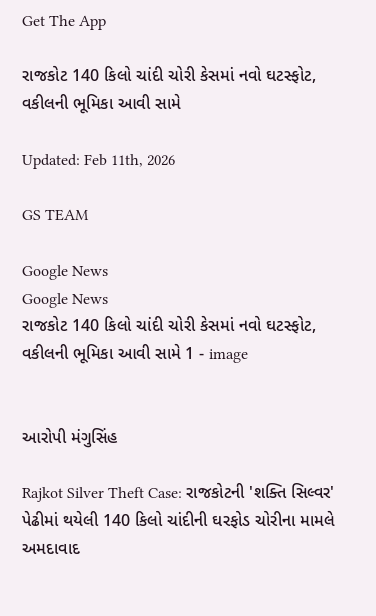Get The App

રાજકોટ 140 કિલો ચાંદી ચોરી કેસમાં નવો ઘટસ્ફોટ, વકીલની ભૂમિકા આવી સામે

Updated: Feb 11th, 2026

GS TEAM

Google News
Google News
રાજકોટ 140 કિલો ચાંદી ચોરી કેસમાં નવો ઘટસ્ફોટ, વકીલની ભૂમિકા આવી સામે 1 - image


આરોપી મંગુસિંહ

Rajkot Silver Theft Case: રાજકોટની 'શક્તિ સિલ્વર' પેઢીમાં થયેલી 140 કિલો ચાંદીની ઘરફોડ ચોરીના મામલે અમદાવાદ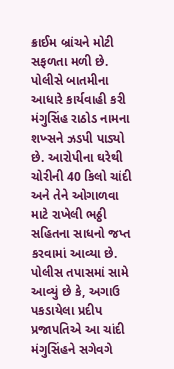ક્રાઈમ બ્રાંચને મોટી સફળતા મળી છે. પોલીસે બાતમીના આધારે કાર્યવાહી કરી મંગુસિંહ રાઠોડ નામના શખ્સને ઝડપી પાડ્યો છે. આરોપીના ઘરેથી ચોરીની 40 કિલો ચાંદી અને તેને ઓગાળવા માટે રાખેલી ભઠ્ઠી સહિતના સાધનો જપ્ત કરવામાં આવ્યા છે. પોલીસ તપાસમાં સામે આવ્યું છે કે, અગાઉ પકડાયેલા પ્રદીપ પ્રજાપતિએ આ ચાંદી મંગુસિંહને સગેવગે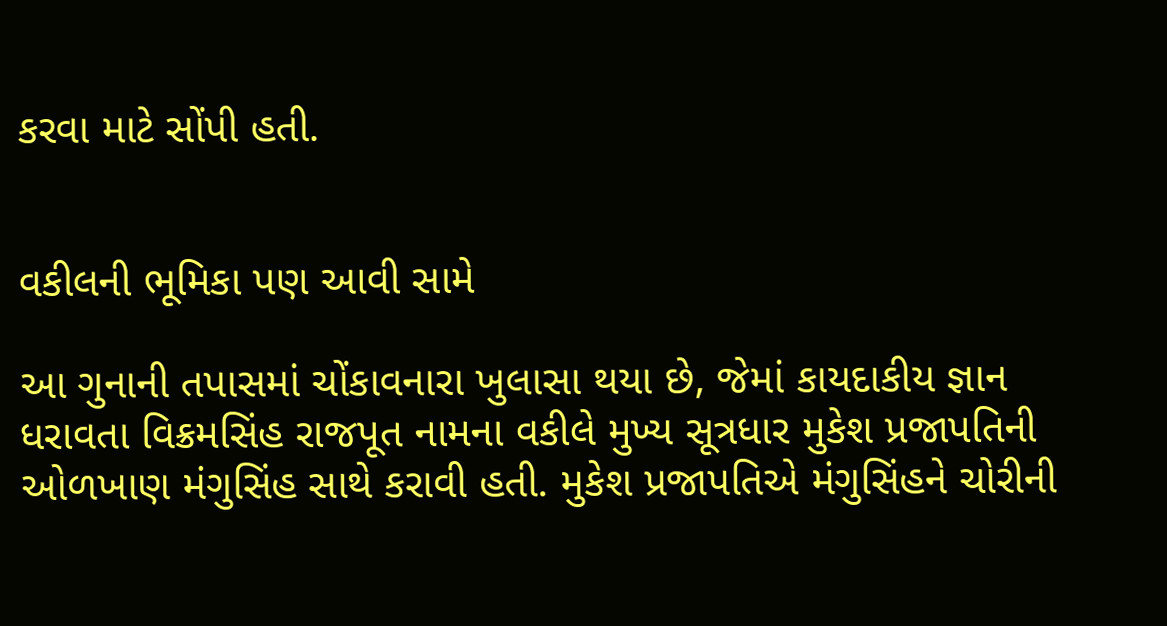કરવા માટે સોંપી હતી.


વકીલની ભૂમિકા પણ આવી સામે

આ ગુનાની તપાસમાં ચોંકાવનારા ખુલાસા થયા છે, જેમાં કાયદાકીય જ્ઞાન ધરાવતા વિક્રમસિંહ રાજપૂત નામના વકીલે મુખ્ય સૂત્રધાર મુકેશ પ્રજાપતિની ઓળખાણ મંગુસિંહ સાથે કરાવી હતી. મુકેશ પ્રજાપતિએ મંગુસિંહને ચોરીની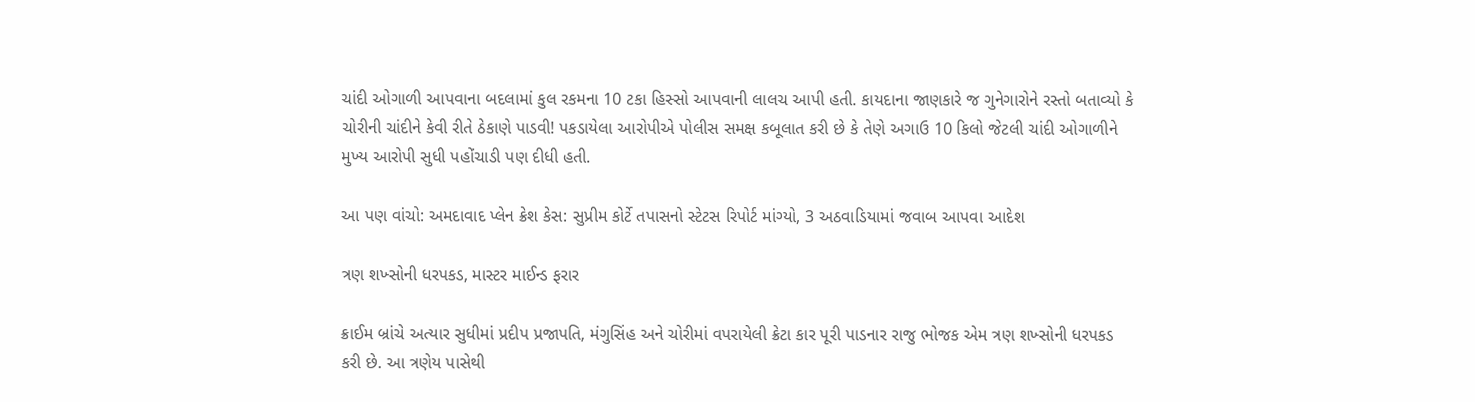ચાંદી ઓગાળી આપવાના બદલામાં કુલ રકમના 10 ટકા હિસ્સો આપવાની લાલચ આપી હતી. કાયદાના જાણકારે જ ગુનેગારોને રસ્તો બતાવ્યો કે ચોરીની ચાંદીને કેવી રીતે ઠેકાણે પાડવી! પકડાયેલા આરોપીએ પોલીસ સમક્ષ કબૂલાત કરી છે કે તેણે અગાઉ 10 કિલો જેટલી ચાંદી ઓગાળીને મુખ્ય આરોપી સુધી પહોંચાડી પણ દીધી હતી.

આ પણ વાંચો: અમદાવાદ પ્લેન ક્રેશ કેસ: સુપ્રીમ કોર્ટે તપાસનો સ્ટેટસ રિપોર્ટ માંગ્યો, 3 અઠવાડિયામાં જવાબ આપવા આદેશ

ત્રણ શખ્સોની ધરપકડ, માસ્ટર માઈન્ડ ફરાર

ક્રાઈમ બ્રાંચે અત્યાર સુધીમાં પ્રદીપ પ્રજાપતિ, મંગુસિંહ અને ચોરીમાં વપરાયેલી ક્રેટા કાર પૂરી પાડનાર રાજુ ભોજક એમ ત્રણ શખ્સોની ધરપકડ કરી છે. આ ત્રણેય પાસેથી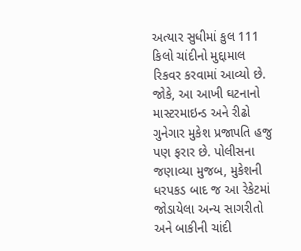અત્યાર સુધીમાં કુલ 111 કિલો ચાંદીનો મુદ્દામાલ રિકવર કરવામાં આવ્યો છે. જોકે, આ આખી ઘટનાનો માસ્ટરમાઇન્ડ અને રીઢો ગુનેગાર મુકેશ પ્રજાપતિ હજુ પણ ફરાર છે. પોલીસના જણાવ્યા મુજબ, મુકેશની ધરપકડ બાદ જ આ રેકેટમાં જોડાયેલા અન્ય સાગરીતો અને બાકીની ચાંદી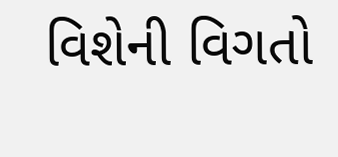વિશેની વિગતો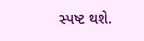સ્પષ્ટ થશે.